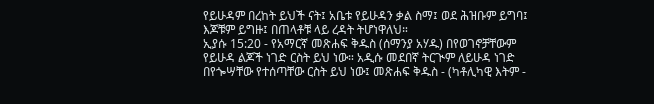የይሁዳም በረከት ይህች ናት፤ አቤቱ የይሁዳን ቃል ስማ፤ ወደ ሕዝቡም ይግባ፤ እጆቹም ይግዙ፤ በጠላቶቹ ላይ ረዳት ትሆነዋለህ።
ኢያሱ 15:20 - የአማርኛ መጽሐፍ ቅዱስ (ሰማንያ አሃዱ) በየወገኖቻቸውም የይሁዳ ልጆች ነገድ ርስት ይህ ነው። አዲሱ መደበኛ ትርጒም ለይሁዳ ነገድ በየጐሣቸው የተሰጣቸው ርስት ይህ ነው፤ መጽሐፍ ቅዱስ - (ካቶሊካዊ እትም -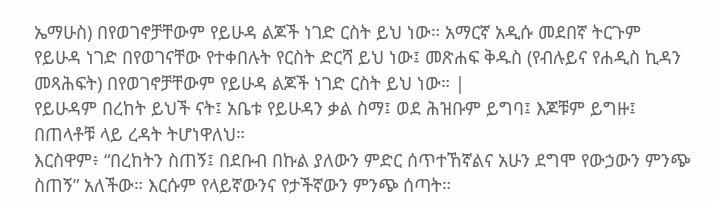ኤማሁስ) በየወገኖቻቸውም የይሁዳ ልጆች ነገድ ርስት ይህ ነው። አማርኛ አዲሱ መደበኛ ትርጉም የይሁዳ ነገድ በየወገናቸው የተቀበሉት የርስት ድርሻ ይህ ነው፤ መጽሐፍ ቅዱስ (የብሉይና የሐዲስ ኪዳን መጻሕፍት) በየወገኖቻቸውም የይሁዳ ልጆች ነገድ ርስት ይህ ነው። |
የይሁዳም በረከት ይህች ናት፤ አቤቱ የይሁዳን ቃል ስማ፤ ወደ ሕዝቡም ይግባ፤ እጆቹም ይግዙ፤ በጠላቶቹ ላይ ረዳት ትሆነዋለህ።
እርስዋም፥ “በረከትን ስጠኝ፤ በደቡብ በኩል ያለውን ምድር ሰጥተኸኛልና አሁን ደግሞ የውኃውን ምንጭ ስጠኝ” አለችው። እርሱም የላይኛውንና የታችኛውን ምንጭ ሰጣት።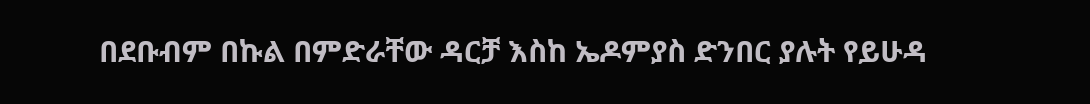በደቡብም በኩል በምድራቸው ዳርቻ እስከ ኤዶምያስ ድንበር ያሉት የይሁዳ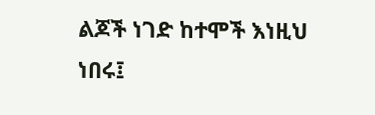ልጆች ነገድ ከተሞች እነዚህ ነበሩ፤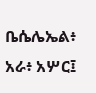ቤሴሌኤል፥ አራ፥ አሦር፤